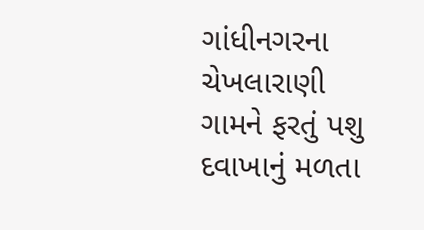ગાંધીનગરના ચેખલારાણી ગામને ફરતું પશુ દવાખાનું મળતા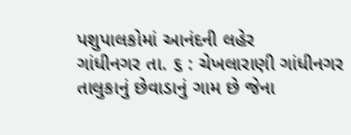પશુપાલકોમાં આનંદની લહેર
ગાંધીનગર તા. ૬ : ચેખલારાણી ગાંધીનગર તાલુકાનું છેવાડાનું ગામ છે જેના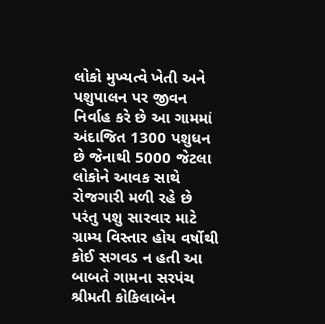લોકો મુખ્યત્વે ખેતી અને પશુપાલન પર જીવન નિર્વાહ કરે છે આ ગામમાં અંદાજિત 1300 પશુધન છે જેનાથી 5000 જેટલા લોકોને આવક સાથે રોજગારી મળી રહે છે પરંતુ પશુ સારવાર માટે ગ્રામ્ય વિસ્તાર હોય વર્ષોથી કોઈ સગવડ ન હતી આ બાબતે ગામના સરપંચ શ્રીમતી કોકિલાબેન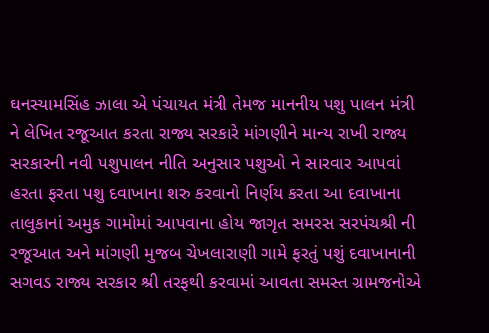ઘનસ્યામસિંહ ઝાલા એ પંચાયત મંત્રી તેમજ માનનીય પશુ પાલન મંત્રી ને લેખિત રજૂઆત કરતા રાજ્ય સરકારે માંગણીને માન્ય રાખી રાજ્ય સરકારની નવી પશુપાલન નીતિ અનુસાર પશુઓ ને સારવાર આપવાં હરતા ફરતા પશુ દવાખાના શરુ કરવાનો નિર્ણય કરતા આ દવાખાના તાલુકાનાં અમુક ગામોમાં આપવાના હોય જાગૃત સમરસ સરપંચશ્રી ની રજૂઆત અને માંગણી મુજબ ચેખલારાણી ગામે ફરતું પશું દવાખાનાની સગવડ રાજ્ય સરકાર શ્રી તરફથી કરવામાં આવતા સમસ્ત ગ્રામજનોએ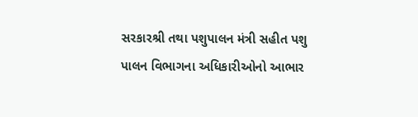સરકારશ્રી તથા પશુપાલન મંત્રી સહીત પશુ પાલન વિભાગના અધિકારીઓનો આભાર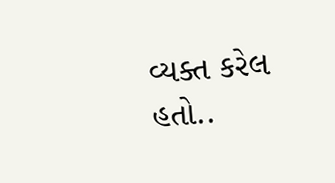વ્યક્ત કરેલ હતો..